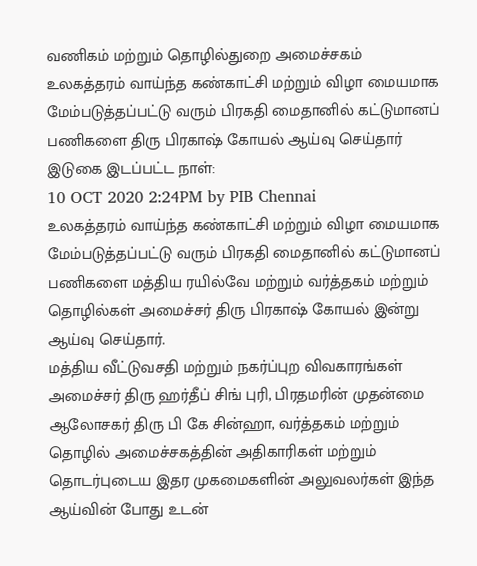வணிகம் மற்றும் தொழில்துறை அமைச்சகம்
உலகத்தரம் வாய்ந்த கண்காட்சி மற்றும் விழா மையமாக மேம்படுத்தப்பட்டு வரும் பிரகதி மைதானில் கட்டுமானப் பணிகளை திரு பிரகாஷ் கோயல் ஆய்வு செய்தார்
இடுகை இடப்பட்ட நாள்:
10 OCT 2020 2:24PM by PIB Chennai
உலகத்தரம் வாய்ந்த கண்காட்சி மற்றும் விழா மையமாக மேம்படுத்தப்பட்டு வரும் பிரகதி மைதானில் கட்டுமானப் பணிகளை மத்திய ரயில்வே மற்றும் வர்த்தகம் மற்றும் தொழில்கள் அமைச்சர் திரு பிரகாஷ் கோயல் இன்று ஆய்வு செய்தார்.
மத்திய வீட்டுவசதி மற்றும் நகர்ப்புற விவகாரங்கள் அமைச்சர் திரு ஹர்தீப் சிங் புரி, பிரதமரின் முதன்மை ஆலோசகர் திரு பி கே சின்ஹா, வர்த்தகம் மற்றும் தொழில் அமைச்சகத்தின் அதிகாரிகள் மற்றும் தொடர்புடைய இதர முகமைகளின் அலுவலர்கள் இந்த ஆய்வின் போது உடன்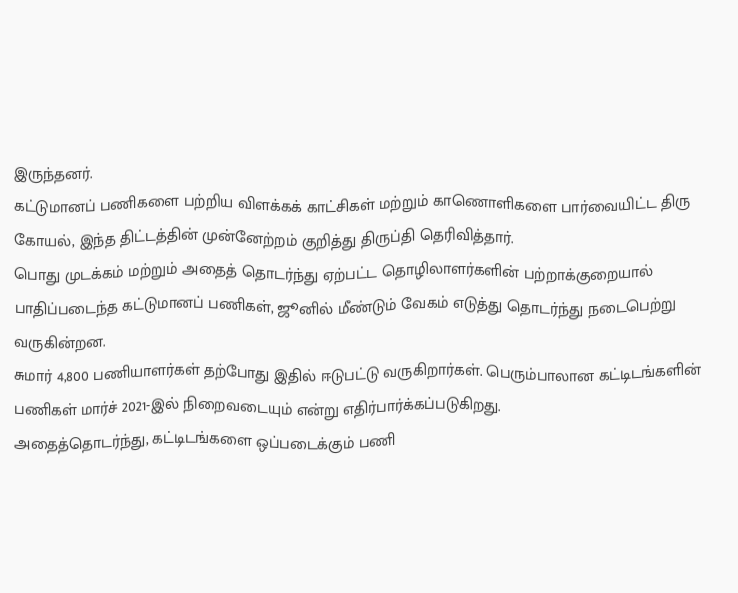இருந்தனர்.
கட்டுமானப் பணிகளை பற்றிய விளக்கக் காட்சிகள் மற்றும் காணொளிகளை பார்வையிட்ட திரு கோயல், இந்த திட்டத்தின் முன்னேற்றம் குறித்து திருப்தி தெரிவித்தார்.
பொது முடக்கம் மற்றும் அதைத் தொடர்ந்து ஏற்பட்ட தொழிலாளர்களின் பற்றாக்குறையால் பாதிப்படைந்த கட்டுமானப் பணிகள், ஜூனில் மீண்டும் வேகம் எடுத்து தொடர்ந்து நடைபெற்று வருகின்றன.
சுமார் 4,800 பணியாளர்கள் தற்போது இதில் ஈடுபட்டு வருகிறார்கள். பெரும்பாலான கட்டிடங்களின் பணிகள் மார்ச் 2021-இல் நிறைவடையும் என்று எதிர்பார்க்கப்படுகிறது.
அதைத்தொடர்ந்து, கட்டிடங்களை ஒப்படைக்கும் பணி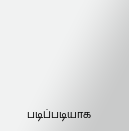படிப்படியாக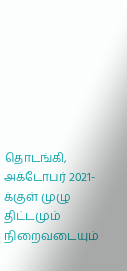தொடங்கி, அக்டோபர் 2021-க்குள் முழு திட்டமும் நிறைவடையும்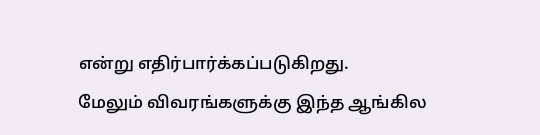என்று எதிர்பார்க்கப்படுகிறது.
மேலும் விவரங்களுக்கு இந்த ஆங்கில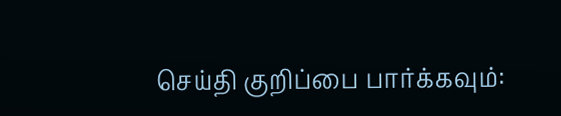செய்தி குறிப்பை பார்க்கவும்: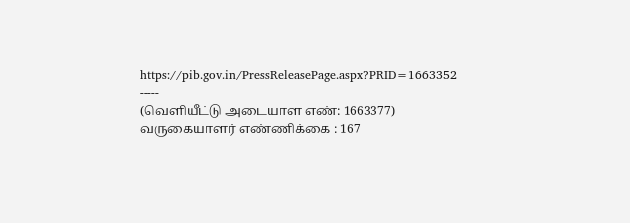https://pib.gov.in/PressReleasePage.aspx?PRID=1663352
-----
(வெளியீட்டு அடையாள எண்: 1663377)
வருகையாளர் எண்ணிக்கை : 167